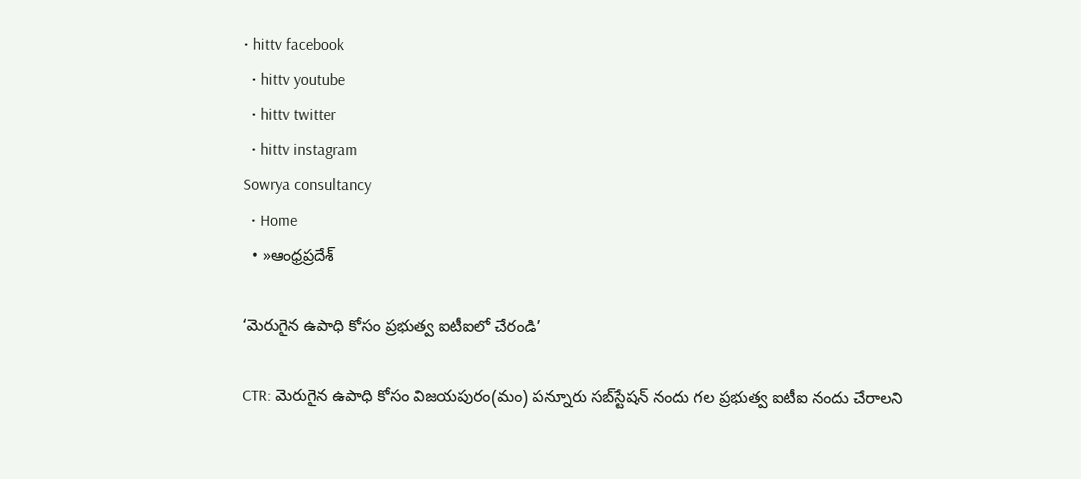• hittv facebook
  • hittv youtube
  • hittv twitter
  • hittv instagram
Sowrya consultancy
  • Home
  • »ఆంధ్రప్రదేశ్

‘మెరుగైన ఉపాధి కోసం ప్రభుత్వ ఐటీఐలో చేరండి’

CTR: మెరుగైన ఉపాధి కోసం విజయపురం(మం) పన్నూరు సబ్‌స్టేషన్ నందు గల ప్రభుత్వ ఐటీఐ నందు చేరాలని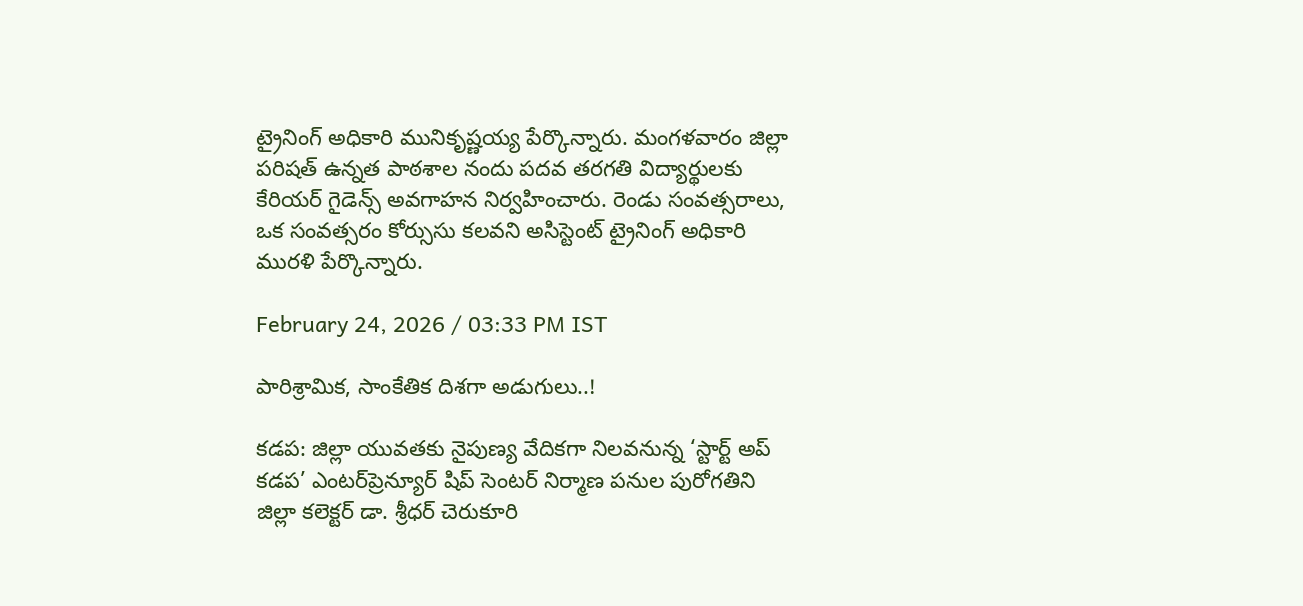ట్రైనింగ్ అధికారి మునికృష్ణయ్య పేర్కొన్నారు. మంగళవారం జిల్లా పరిషత్ ఉన్నత పాఠశాల నందు పదవ తరగతి విద్యార్థులకు కేరియర్ గైడెన్స్ అవగాహన నిర్వహించారు. రెండు సంవత్సరాలు, ఒక సంవత్సరం కోర్సుసు కలవని అసిస్టెంట్ ట్రైనింగ్ అధికారి మురళి పేర్కొన్నారు.

February 24, 2026 / 03:33 PM IST

పారిశ్రామిక, సాంకేతిక దిశగా అడుగులు..!

కడప: జిల్లా యువతకు నైపుణ్య వేదికగా నిలవనున్న ‘స్టార్ట్ అప్ కడప’ ఎంటర్‌ప్రెన్యూర్ షిప్ సెంటర్ నిర్మాణ పనుల పురోగతిని జిల్లా కలెక్టర్ డా. శ్రీధర్ చెరుకూరి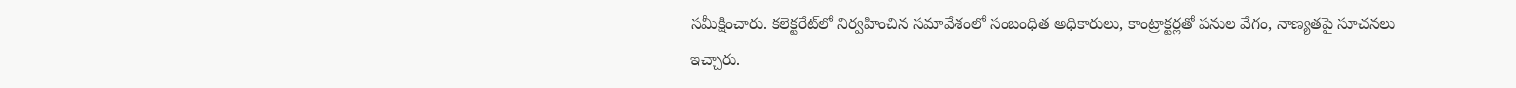సమీక్షించారు. కలెక్టరేట్‌లో నిర్వహించిన సమావేశంలో సంబంధిత అధికారులు, కాంట్రాక్టర్లతో పనుల వేగం, నాణ్యతపై సూచనలు ఇచ్చారు.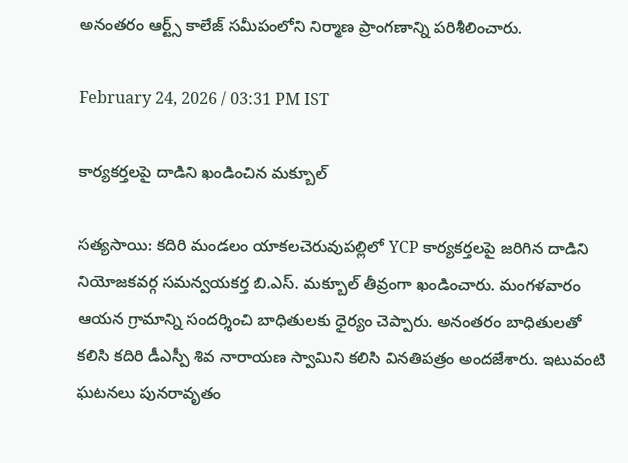అనంతరం ఆర్ట్స్ కాలేజ్ సమీపంలోని నిర్మాణ ప్రాంగణాన్ని పరిశీలించారు.

February 24, 2026 / 03:31 PM IST

కార్యకర్తలపై దాడిని ఖండించిన మక్బూల్

సత్యసాయి: కదిరి మండలం యాకలచెరువుపల్లిలో YCP కార్యకర్తలపై జరిగిన దాడిని నియోజకవర్గ సమన్వయకర్త బి.ఎస్. మక్బూల్ తీవ్రంగా ఖండించారు. మంగళవారం ఆయన గ్రామాన్ని సందర్శించి బాధితులకు ధైర్యం చెప్పారు. అనంతరం బాధితులతో కలిసి కదిరి డీఎస్పీ శివ నారాయణ స్వామిని కలిసి వినతిపత్రం అందజేశారు. ఇటువంటి ఘటనలు పునరావృతం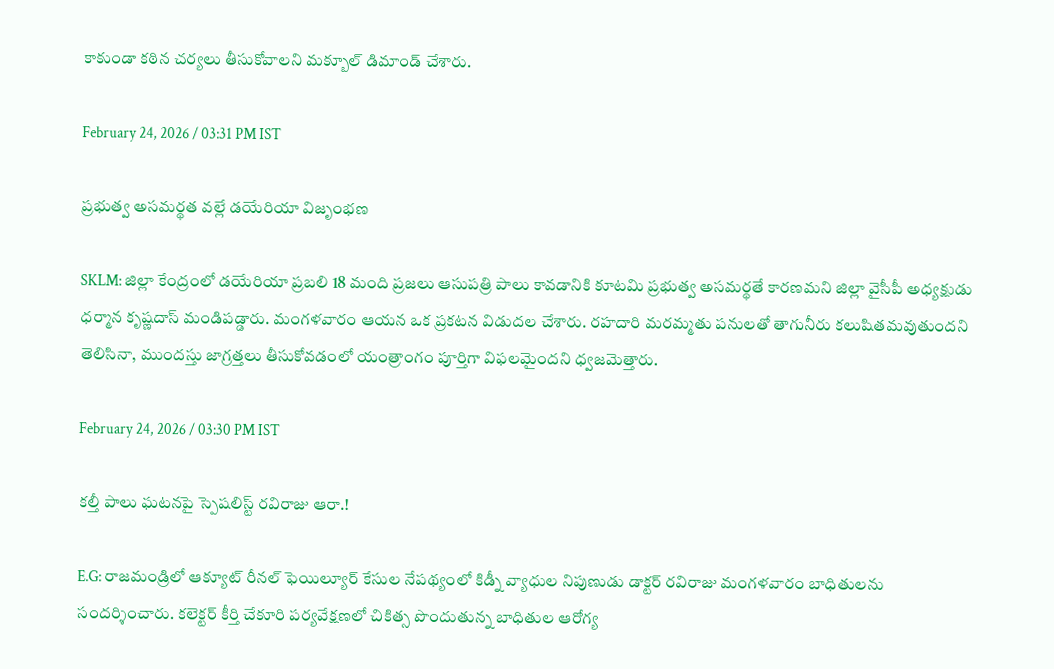కాకుండా కఠిన చర్యలు తీసుకోవాలని మక్బూల్ డిమాండ్ చేశారు.

February 24, 2026 / 03:31 PM IST

ప్రభుత్వ అసమర్థత వల్లే డయేరియా విజృంభణ

SKLM: జిల్లా కేంద్రంలో డయేరియా ప్రబలి 18 మంది ప్రజలు ఆసుపత్రి పాలు కావడానికి కూటమి ప్రభుత్వ అసమర్థతే కారణమని జిల్లా వైసీపీ అధ్యక్షుడు ధర్మాన కృష్ణదాస్ మండిపడ్డారు. మంగళవారం ఆయన ఒక ప్రకటన విడుదల చేశారు. రహదారి మరమ్మతు పనులతో తాగునీరు కలుషితమవుతుందని తెలిసినా, ముందస్తు జాగ్రత్తలు తీసుకోవడంలో యంత్రాంగం పూర్తిగా విఫలమైందని ధ్వజమెత్తారు.

February 24, 2026 / 03:30 PM IST

కల్తీ పాలు ఘటనపై స్పెషలిస్ట్ రవిరాజు ఆరా.!

E.G: రాజమండ్రిలో ఆక్యూట్ రీనల్ ఫెయిల్యూర్ కేసుల నేపథ్యంలో కిడ్నీ వ్యాధుల నిపుణుడు డాక్టర్ రవిరాజు మంగళవారం బాధితులను సందర్శించారు. కలెక్టర్ కీర్తి చేకూరి పర్యవేక్షణలో చికిత్స పొందుతున్న బాధితుల ఆరోగ్య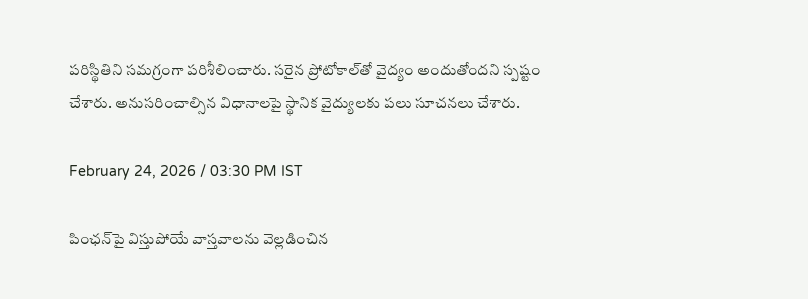పరిస్థితిని సమగ్రంగా పరిశీలించారు. సరైన ప్రోటోకాల్‌తో వైద్యం అందుతోందని స్పష్టం చేశారు. అనుసరించాల్సిన విధానాలపై స్థానిక వైద్యులకు పలు సూచనలు చేశారు.

February 24, 2026 / 03:30 PM IST

పింఛన్‌పై విస్తుపోయే వాస్తవాలను వెల్లడించిన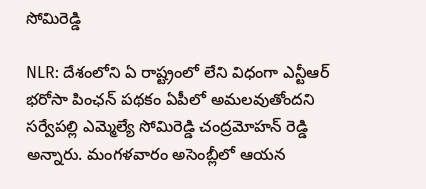సోమిరెడ్డి

NLR: దేశంలోని ఏ రాష్ట్రంలో లేని విధంగా ఎన్టీఆర్ భరోసా పింఛన్ పథకం ఏపీలో అమలవుతోందని సర్వేపల్లి ఎమ్మెల్యే సోమిరెడ్డి చంద్రమోహన్ రెడ్డి అన్నారు. మంగళవారం అసెంబ్లీలో ఆయన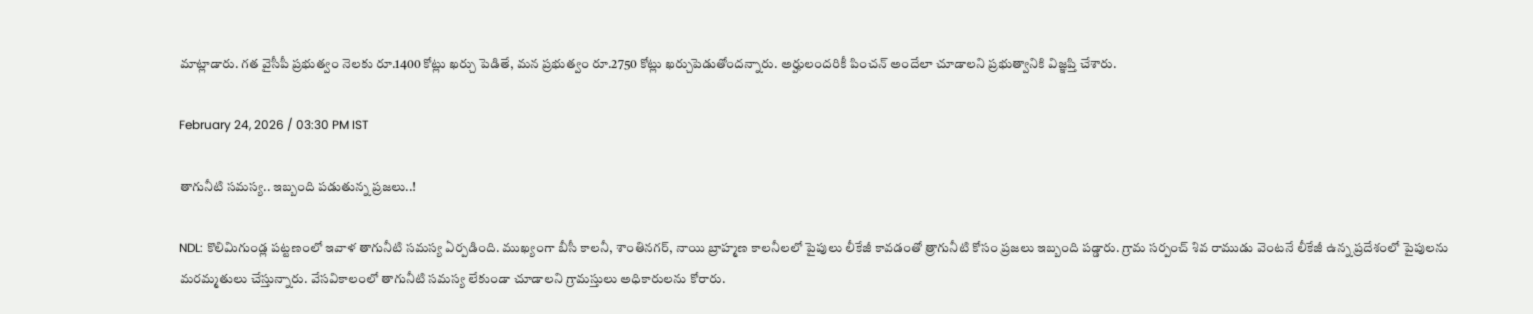మాట్లాడారు. గత వైసీపీ ప్రభుత్వం నెలకు రూ.1400 కోట్లు ఖర్చు పెడితే, మన ప్రభుత్వం రూ.2750 కోట్లు ఖర్చుపెడుతోందన్నారు. అర్హులందరికీ పించన్ అందేలా చూడాలని ప్రభుత్వానికి విజ్ఞప్తి చేశారు.

February 24, 2026 / 03:30 PM IST

తాగునీటి సమస్య.. ఇబ్బంది పడుతున్న ప్రజలు..!

NDL: కొలిమిగుండ్ల పట్టణంలో ఇవాళ తాగునీటి సమస్య ఏర్పడింది. ముఖ్యంగా బీసీ కాలనీ, శాంతినగర్, నాయి బ్రాహ్మణ కాలనీలలో పైపులు లీకేజీ కావడంతో త్రాగునీటి కోసం ప్రజలు ఇబ్బంది పడ్డారు. గ్రామ సర్పంచ్ శివ రాముడు వెంటనే లీకేజీ ఉన్న ప్రదేశంలో పైపులను మరమ్మతులు చేస్తున్నారు. వేసవికాలంలో తాగునీటి సమస్య లేకుండా చూడాలని గ్రామస్తులు అధికారులను కోరారు.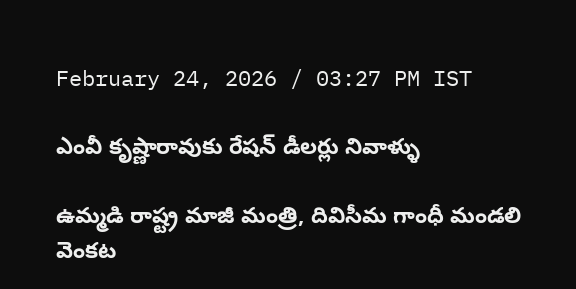February 24, 2026 / 03:27 PM IST

ఎంవీ కృష్ణారావుకు రేషన్ డీలర్లు నివాళ్ళు

ఉమ్మడి రాష్ట్ర మాజీ మంత్రి, దివిసీమ గాంధీ మండలి వెంకట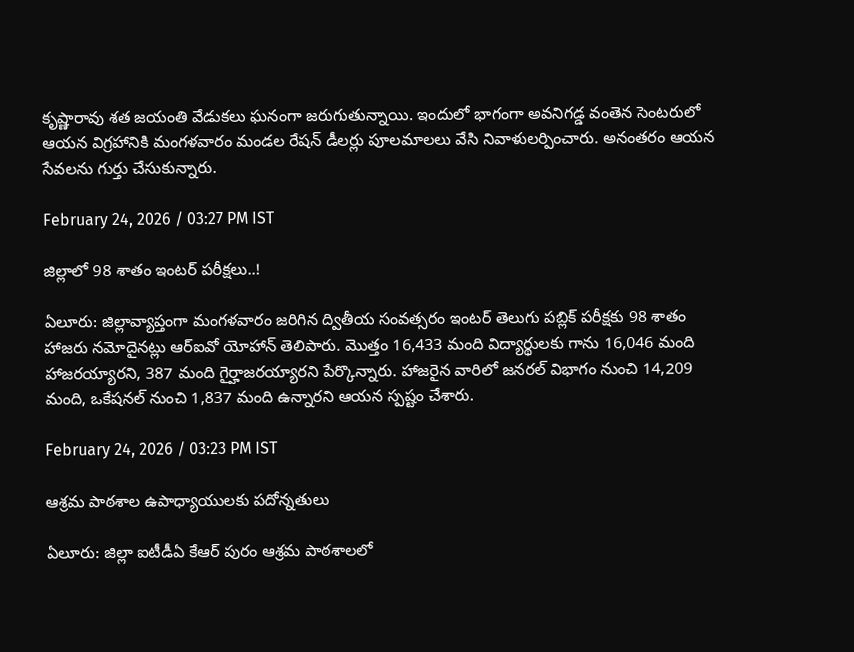కృష్ణారావు శత జయంతి వేడుకలు ఘనంగా జరుగుతున్నాయి. ఇందులో భాగంగా అవనిగడ్డ వంతెన సెంటరులో ఆయన విగ్రహానికి మంగళవారం మండల రేషన్ డీలర్లు పూలమాలలు వేసి నివాళులర్పించారు. అనంతరం ఆయన సేవలను గుర్తు చేసుకున్నారు.

February 24, 2026 / 03:27 PM IST

జిల్లాలో 98 శాతం ఇంటర్ పరీక్షలు..!

ఏలూరు: జిల్లావ్యాప్తంగా మంగళవారం జరిగిన ద్వితీయ సంవత్సరం ఇంటర్ తెలుగు పబ్లిక్ పరీక్షకు 98 శాతం హాజరు నమోదైనట్లు ఆర్ఐవో యోహాన్ తెలిపారు. మొత్తం 16,433 మంది విద్యార్థులకు గాను 16,046 మంది హాజరయ్యారని, 387 మంది గైర్హాజరయ్యారని పేర్కొన్నారు. హాజరైన వారిలో జనరల్ విభాగం నుంచి 14,209 మంది, ఒకేషనల్ నుంచి 1,837 మంది ఉన్నారని ఆయన స్పష్టం చేశారు.

February 24, 2026 / 03:23 PM IST

ఆశ్రమ పాఠశాల ఉపాధ్యాయులకు పదోన్నతులు

ఏలూరు: జిల్లా ఐటీడీఏ కేఆర్ పురం ఆశ్రమ పాఠశాలలో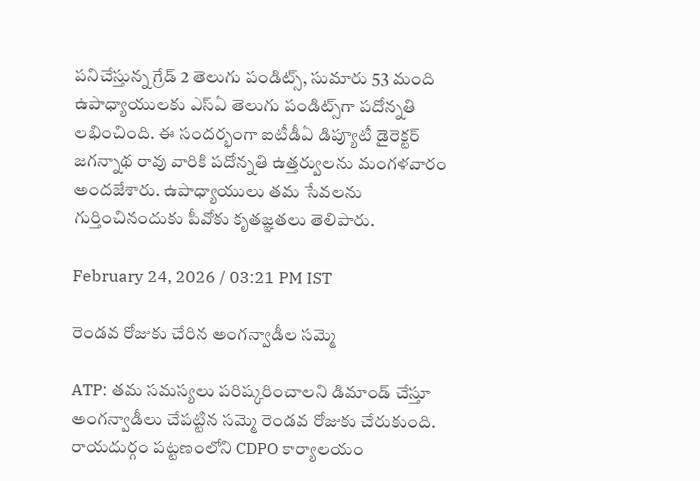పనిచేస్తున్న గ్రేడ్ 2 తెలుగు పండిట్స్, సుమారు 53 మంది ఉపాధ్యాయులకు ఎస్ఏ తెలుగు పండిట్స్‌గా పదోన్నతి లభించింది. ఈ సందర్భంగా ఐటీడీఏ డిప్యూటీ డైరెక్టర్ జగన్నాథ రావు వారికి పదోన్నతి ఉత్తర్వులను మంగళవారం అందజేశారు. ఉపాధ్యాయులు తమ సేవలను గుర్తించినందుకు పీవోకు కృతజ్ఞతలు తెలిపారు.

February 24, 2026 / 03:21 PM IST

రెండవ రోజుకు చేరిన అంగన్వాడీల సమ్మె

ATP: తమ సమస్యలు పరిష్కరించాలని డిమాండ్ చేస్తూ అంగన్వాడీలు చేపట్టిన సమ్మె రెండవ రోజుకు చేరుకుంది. రాయదుర్గం పట్టణంలోని CDPO కార్యాలయం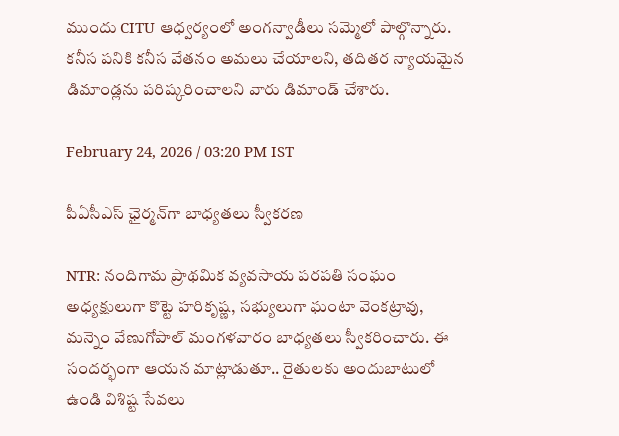ముందు CITU ఆధ్వర్యంలో అంగన్వాడీలు సమ్మెలో పాల్గొన్నారు. కనీస పనికి కనీస వేతనం అమలు చేయాలని, తదితర న్యాయమైన డిమాండ్లను పరిష్కరించాలని వారు డిమాండ్ చేశారు.

February 24, 2026 / 03:20 PM IST

పీఏసీఎస్ ఛైర్మన్‌గా బాధ్యతలు స్వీకరణ

NTR: నందిగామ ప్రాథమిక వ్యవసాయ పరపతి సంఘం అధ్యక్షులుగా కొట్టె హరికృష్ణ, సభ్యులుగా ఘంటా వెంకట్రావు, మన్నెం వేణుగోపాల్ మంగళవారం బాధ్యతలు స్వీకరించారు. ఈ సందర్భంగా ఆయన మాట్లాడుతూ.. రైతులకు అందుబాటులో ఉండి విశిష్ట సేవలు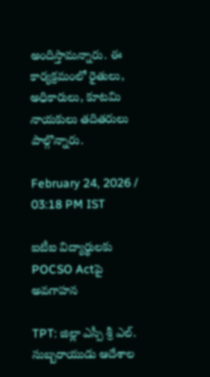అందిస్తామన్నారు. ఈ కార్యక్రమంలో రైతులు, అధికారులు, కూటమి నాయకులు తదితరులు పాల్గొన్నారు.

February 24, 2026 / 03:18 PM IST

ఐటీఐ విద్యార్థులకు POCSO Actపై అవగాహన

TPT: జిల్లా ఎస్పీ శ్రీ ఎల్. సుబ్బరాయుడు ఆదేశాల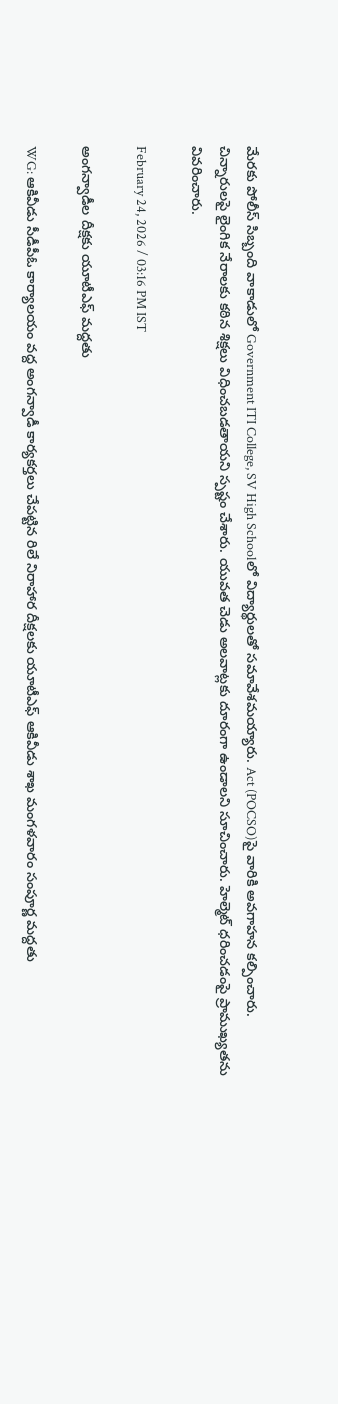మేరకు పోలీస్ సిబ్బంది వాకాడులో Government ITI College, SV High Schoolలో విద్యార్థులతో సమావేశమయ్యారు. Act (POCSO)పై వారికి అవగాహన కల్పించారు. చిన్నారులపై లైంగిక నేరాలకు కఠిన శిక్షలు విధించబడతాయని స్పష్టం చేశారు. యువత చెడు అలవాట్లకు దూరంగా ఉండాలని సూచించారు. హెల్మెట్ ధరించడంపై ప్రాముఖ్యతను వివరించారు.

February 24, 2026 / 03:16 PM IST

అంగన్వాడీల దీక్షకు యూటీఎఫ్ మద్దతు

WG: ఆకివీడు సీడీపీఓ కార్యాలయం వద్ద అంగన్వాడీ కార్యకర్తలు చేపట్టిన రిలే నిరాహార దీక్షలకు యూటీఎఫ్ ఆకివీడు శాఖ మంగళవారం సంపూర్ణ మద్దతు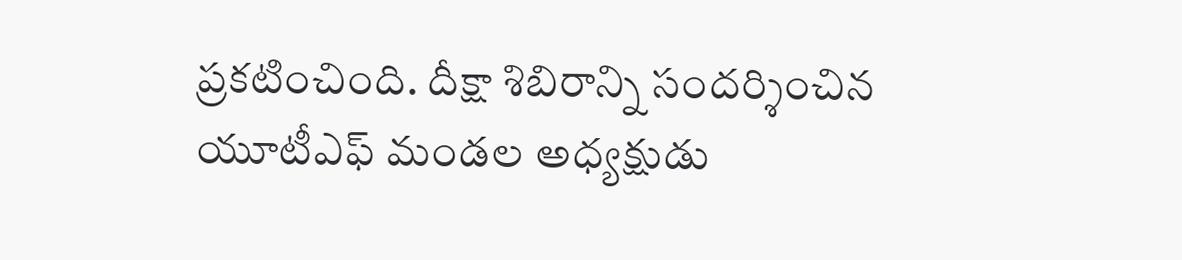ప్రకటించింది. దీక్షా శిబిరాన్ని సందర్శించిన యూటీఎఫ్ మండల అధ్యక్షుడు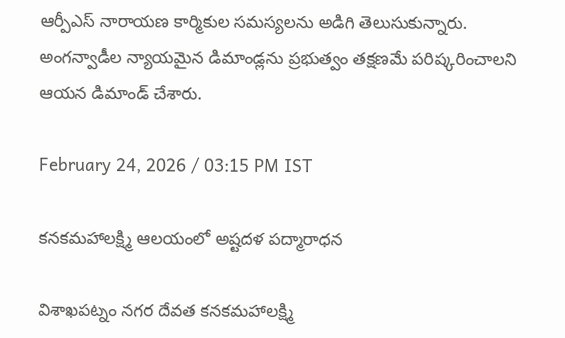ఆర్పీఎస్ నారాయణ కార్మికుల సమస్యలను అడిగి తెలుసుకున్నారు. అంగన్వాడీల న్యాయమైన డిమాండ్లను ప్రభుత్వం తక్షణమే పరిష్కరించాలని ఆయన డిమాండ్ చేశారు.

February 24, 2026 / 03:15 PM IST

క‌నకమహాలక్ష్మి ఆలయంలో అష్టదళ పద్మారాధన

విశాఖపట్నం నగర దేవత క‌నకమహాలక్ష్మి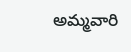అమ్మ‌వారి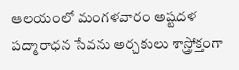ఆల‌యంలో మంగళవారం అష్టదళ పద్మారాధన సేవను అర్చకులు శాస్త్రోక్తంగా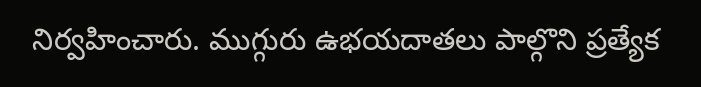నిర్వహించారు. ముగ్గురు ఉభయదాతలు పాల్గొని ప్రత్యేక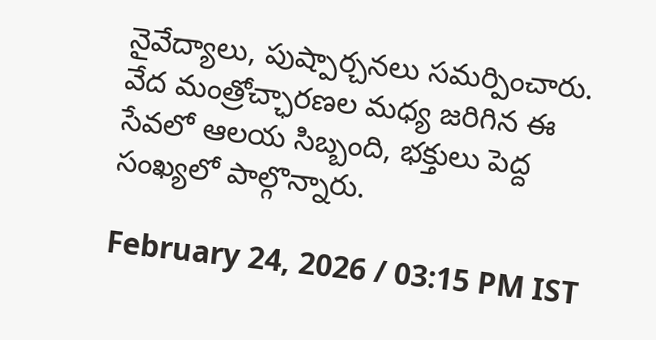నైవేద్యాలు, పుష్పార్చనలు సమర్పించారు. వేద మంత్రోచ్ఛారణల మధ్య జరిగిన ఈ సేవలో ఆలయ సిబ్బంది, భక్తులు పెద్ద సంఖ్యలో పాల్గొన్నారు.

February 24, 2026 / 03:15 PM IST